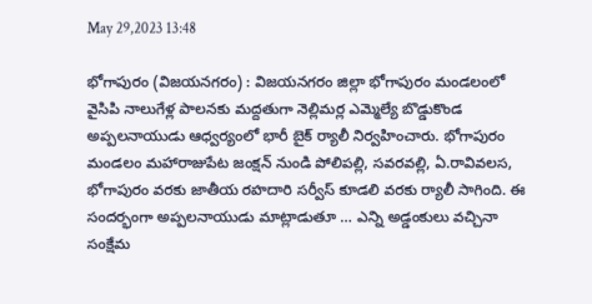May 29,2023 13:48

భోగాపురం (విజయనగరం) : విజయనగరం జిల్లా భోగాపురం మండలంలో వైసిపి నాలుగేళ్ల పాలనకు మద్దతుగా నెల్లిమర్ల ఎమ్మెల్యే బొడ్డుకొండ అప్పలనాయుడు ఆధ్వర్యంలో భారీ బైక్‌ ర్యాలీ నిర్వహించారు. భోగాపురం మండలం మహారాజుపేట జంక్షన్‌ నుండి పోలిపల్లి, సవరవల్లి, ఏ.రావివలస, భోగాపురం వరకు జాతీయ రహదారి సర్వీస్‌ కూడలి వరకు ర్యాలీ సాగింది. ఈ సందర్భంగా అప్పలనాయుడు మాట్లాడుతూ ... ఎన్ని అడ్డంకులు వచ్చినా సంక్షేమ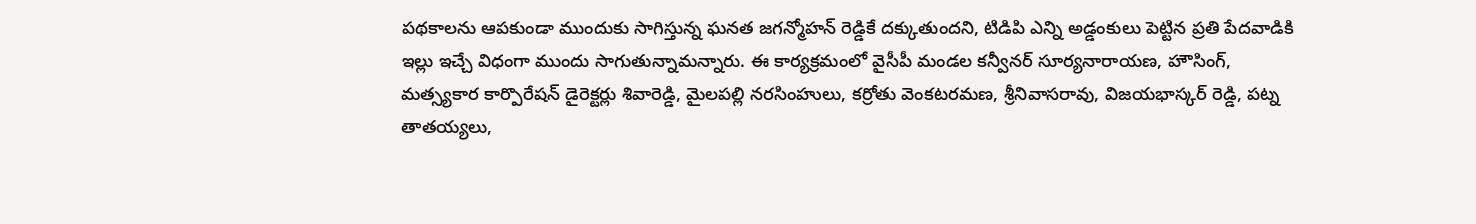పథకాలను ఆపకుండా ముందుకు సాగిస్తున్న ఘనత జగన్మోహన్‌ రెడ్డికే దక్కుతుందని, టిడిపి ఎన్ని అడ్డంకులు పెట్టిన ప్రతి పేదవాడికి ఇల్లు ఇచ్చే విధంగా ముందు సాగుతున్నామన్నారు. ఈ కార్యక్రమంలో వైసీపీ మండల కన్వీనర్‌ సూర్యనారాయణ, హౌసింగ్‌, మత్స్యకార కార్పొరేషన్‌ డైరెక్టర్లు శివారెడ్డి, మైలపల్లి నరసింహులు, కర్రోతు వెంకటరమణ, శ్రీనివాసరావు, విజయభాస్కర్‌ రెడ్డి, పట్న తాతయ్యలు,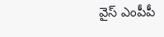వైస్‌ ఎంపీపీ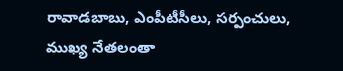రావాడబాబు, ఎంపీటీసీలు, సర్పంచులు, ముఖ్య నేతలంతా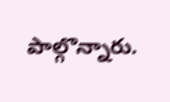పాల్గొన్నారు.